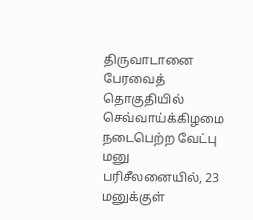திருவாடானை பேரவைத் தொகுதியில் செவ்வாய்க்கிழமை நடைபெற்ற வேட்பு மனு பரிசீலனையில், 23 மனுக்குள்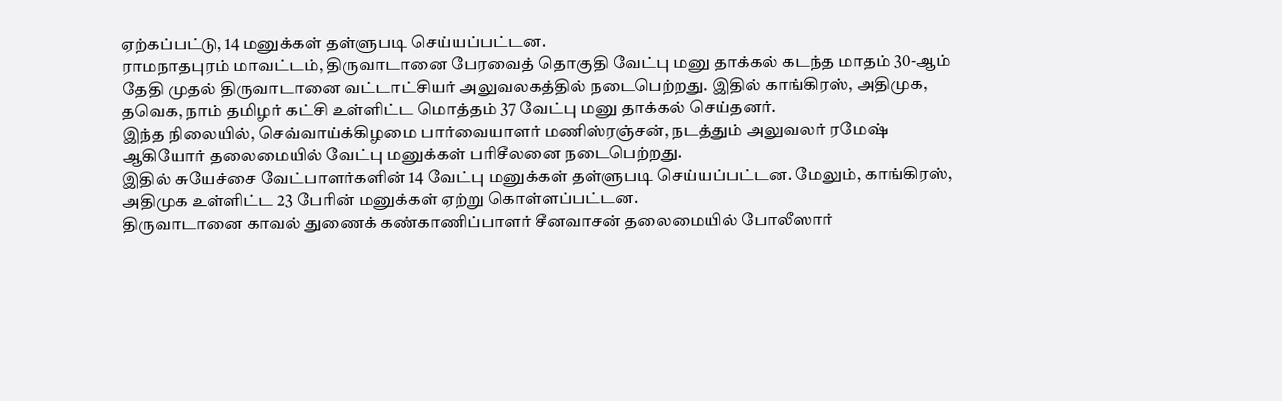ஏற்கப்பட்டு, 14 மனுக்கள் தள்ளுபடி செய்யப்பட்டன.
ராமநாதபுரம் மாவட்டம், திருவாடானை பேரவைத் தொகுதி வேட்பு மனு தாக்கல் கடந்த மாதம் 30-ஆம் தேதி முதல் திருவாடானை வட்டாட்சியர் அலுவலகத்தில் நடைபெற்றது. இதில் காங்கிரஸ், அதிமுக, தவெக, நாம் தமிழர் கட்சி உள்ளிட்ட மொத்தம் 37 வேட்பு மனு தாக்கல் செய்தனர்.
இந்த நிலையில், செவ்வாய்க்கிழமை பார்வையாளர் மணிஸ்ரஞ்சன், நடத்தும் அலுவலர் ரமேஷ் ஆகியோர் தலைமையில் வேட்பு மனுக்கள் பரிசீலனை நடைபெற்றது.
இதில் சுயேச்சை வேட்பாளர்களின் 14 வேட்பு மனுக்கள் தள்ளுபடி செய்யப்பட்டன. மேலும், காங்கிரஸ், அதிமுக உள்ளிட்ட 23 பேரின் மனுக்கள் ஏற்று கொள்ளப்பட்டன.
திருவாடானை காவல் துணைக் கண்காணிப்பாளர் சீனவாசன் தலைமையில் போலீஸார்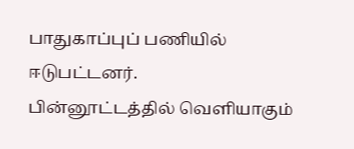பாதுகாப்புப் பணியில் ஈடுபட்டனர்.
பின்னூட்டத்தில் வெளியாகும்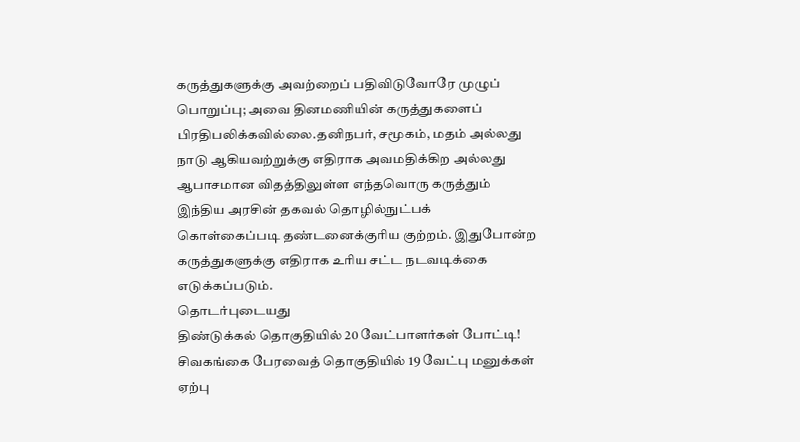கருத்துகளுக்கு அவற்றைப் பதிவிடுவோரே முழுப் பொறுப்பு; அவை தினமணியின் கருத்துகளைப் பிரதிபலிக்கவில்லை.தனிநபர், சமூகம், மதம் அல்லது நாடு ஆகியவற்றுக்கு எதிராக அவமதிக்கிற அல்லது ஆபாசமான விதத்திலுள்ள எந்தவொரு கருத்தும் இந்திய அரசின் தகவல் தொழில்நுட்பக் கொள்கைப்படி தண்டனைக்குரிய குற்றம். இதுபோன்ற கருத்துகளுக்கு எதிராக உரிய சட்ட நடவடிக்கை எடுக்கப்படும்.
தொடர்புடையது
திண்டுக்கல் தொகுதியில் 20 வேட்பாளர்கள் போட்டி!
சிவகங்கை பேரவைத் தொகுதியில் 19 வேட்பு மனுக்கள் ஏற்பு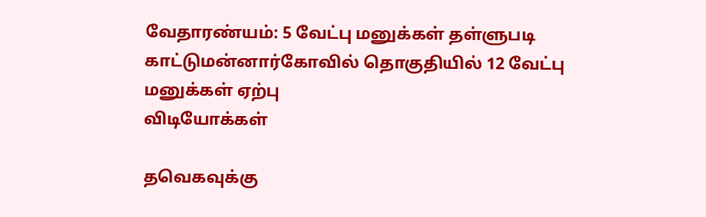வேதாரண்யம்: 5 வேட்பு மனுக்கள் தள்ளுபடி
காட்டுமன்னார்கோவில் தொகுதியில் 12 வேட்பு மனுக்கள் ஏற்பு
விடியோக்கள்

தவெகவுக்கு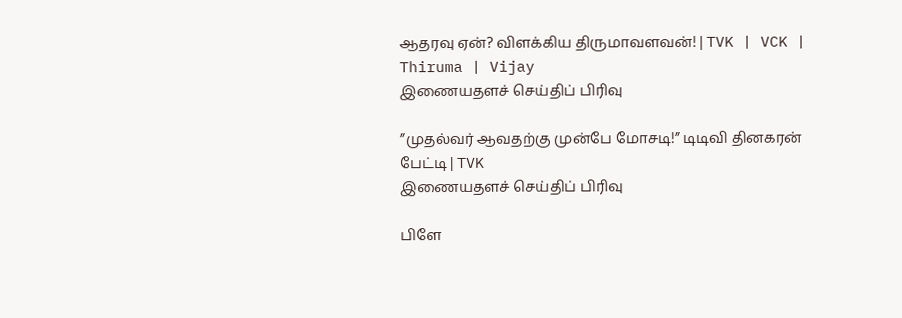ஆதரவு ஏன்? விளக்கிய திருமாவளவன்! | TVK | VCK | Thiruma | Vijay
இணையதளச் செய்திப் பிரிவு

”முதல்வர் ஆவதற்கு முன்பே மோசடி!” டிடிவி தினகரன் பேட்டி | TVK
இணையதளச் செய்திப் பிரிவு

பிளே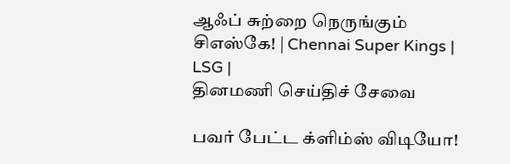ஆஃப் சுற்றை நெருங்கும் சிஎஸ்கே! | Chennai Super Kings | LSG |
தினமணி செய்திச் சேவை

பவர் பேட்ட க்ளிம்ஸ் விடியோ!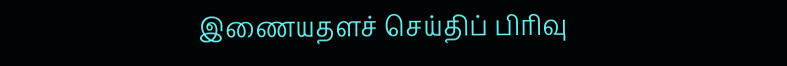இணையதளச் செய்திப் பிரிவு